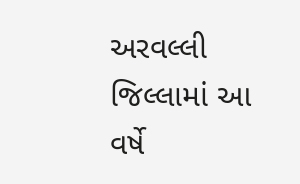અરવલ્લી જિલ્લામાં આ વર્ષે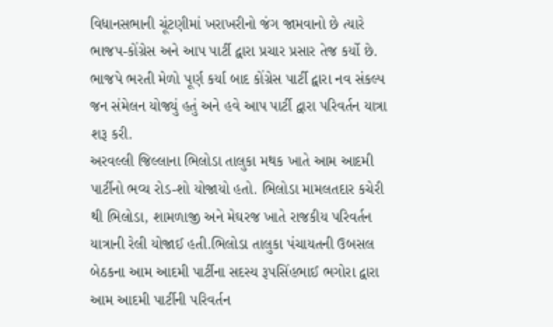વિધાનસભાની ચૂંટણીમાં ખરાખરીનો જંગ જામવાનો છે ત્યારે ભાજપ-કોંગ્રેસ અને આપ પાર્ટી દ્વારા પ્રચાર પ્રસાર તેજ કર્યો છે. ભાજપે ભરતી મેળો પૂર્ણ કર્યા બાદ કોંગ્રેસ પાર્ટી દ્વારા નવ સંકલ્પ જન સંમેલન યોજ્યું હતું અને હવે આપ પાર્ટી દ્વારા પરિવર્તન યાત્રા શરૂ કરી.
અરવલ્લી જિલ્લાના ભિલોડા તાલુકા મથક ખાતે આમ આદમી પાર્ટીનો ભવ્ય રોડ-શો યોજાયો હતો. ભિલોડા મામલતદાર કચેરી થી ભિલોડા, શામળાજી અને મેઘરજ ખાતે રાજકીય પરિવર્તન યાત્રાની રેલી યોજાઈ હતી.ભિલોડા તાલુકા પંચાયતની ઉબસલ બેઠકના આમ આદમી પાર્ટીના સદસ્ય રૂપસિંહભાઈ ભગોરા દ્વારા આમ આદમી પાર્ટીની પરિવર્તન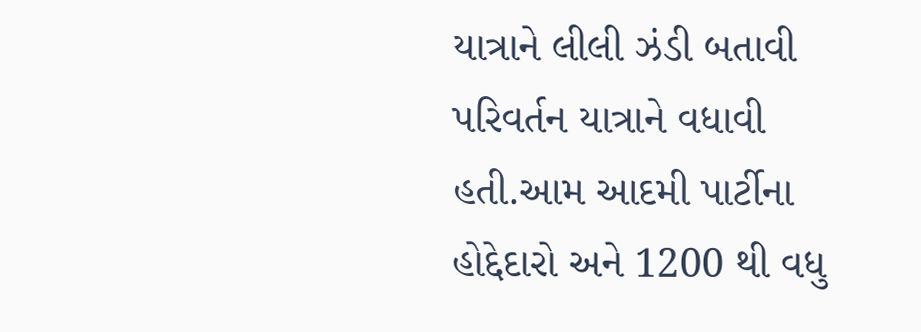યાત્રાને લીલી ઝંડી બતાવી પરિવર્તન યાત્રાને વધાવી હતી.આમ આદમી પાર્ટીના હોદ્દેદારો અને 1200 થી વધુ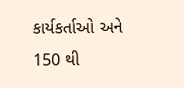કાર્યકર્તાઓ અને 150 થી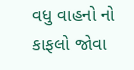વધુ વાહનો નો કાફલો જોવા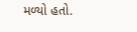મળ્યો હતો.